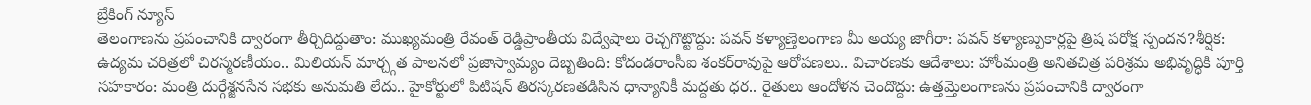బ్రేకింగ్ న్యూస్
తెలంగాణను ప్రపంచానికి ద్వారంగా తీర్చిదిద్దుతాం: ముఖ్యమంత్రి రేవంత్ రెడ్డిప్రాంతీయ విద్వేషాలు రెచ్చగొట్టొద్దు: పవన్ కళ్యాణ్తెలంగాణ మీ అయ్య జాగీరా: పవన్ కళ్యాణ్పుకార్లపై త్రిష పరోక్ష స్పందన?శీర్షిక: ఉద్యమ చరిత్రలో చిరస్మరణీయం.. మిలియన్ మార్చ్గత పాలనలో ప్రజాస్వామ్యం దెబ్బతింది: కోదండరాంసీఐ శంకర్‌రావుపై ఆరోపణలు.. విచారణకు ఆదేశాలు: హోంమంత్రి అనితచిత్ర పరిశ్రమ అభివృద్ధికి పూర్తి సహకారం: మంత్రి దుర్గేశ్జనసేన సభకు అనుమతి లేదు.. హైకోర్టులో పిటిషన్ తిరస్కరణతడిసిన ధాన్యానికీ మద్దతు ధర.. రైతులు ఆందోళన చెందొద్దు: ఉత్తమ్తెలంగాణను ప్రపంచానికి ద్వారంగా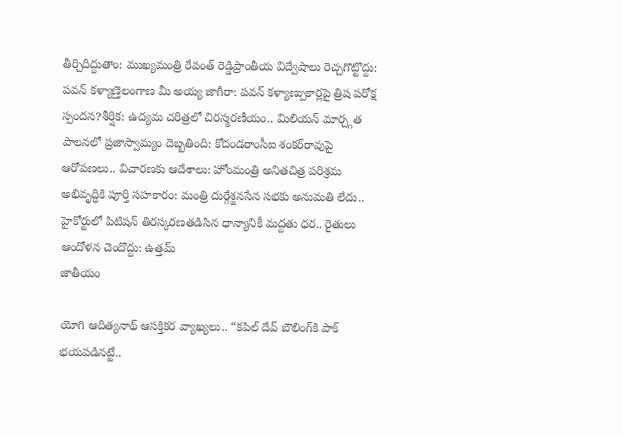తీర్చిదిద్దుతాం: ముఖ్యమంత్రి రేవంత్ రెడ్డిప్రాంతీయ విద్వేషాలు రెచ్చగొట్టొద్దు: పవన్ కళ్యాణ్తెలంగాణ మీ అయ్య జాగీరా: పవన్ కళ్యాణ్పుకార్లపై త్రిష పరోక్ష స్పందన?శీర్షిక: ఉద్యమ చరిత్రలో చిరస్మరణీయం.. మిలియన్ మార్చ్గత పాలనలో ప్రజాస్వామ్యం దెబ్బతింది: కోదండరాంసీఐ శంకర్‌రావుపై ఆరోపణలు.. విచారణకు ఆదేశాలు: హోంమంత్రి అనితచిత్ర పరిశ్రమ అభివృద్ధికి పూర్తి సహకారం: మంత్రి దుర్గేశ్జనసేన సభకు అనుమతి లేదు.. హైకోర్టులో పిటిషన్ తిరస్కరణతడిసిన ధాన్యానికీ మద్దతు ధర.. రైతులు ఆందోళన చెందొద్దు: ఉత్తమ్
జాతీయం

యోగి ఆదిత్యనాథ్ ఆసక్తికర వ్యాఖ్యలు.. “కపిల్ దేవ్ బౌలింగ్‌కి పాక్ భయపడినట్టే..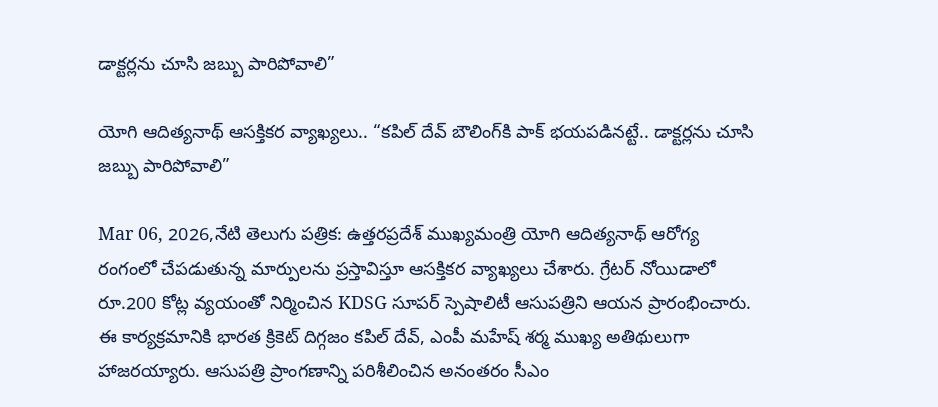డాక్టర్లను చూసి జబ్బు పారిపోవాలి”

యోగి ఆదిత్యనాథ్ ఆసక్తికర వ్యాఖ్యలు.. “కపిల్ దేవ్ బౌలింగ్‌కి పాక్ భయపడినట్టే.. డాక్టర్లను చూసి జబ్బు పారిపోవాలి”

Mar 06, 2026,నేటి తెలుగు పత్రిక: ఉత్తరప్రదేశ్ ముఖ్యమంత్రి యోగి ఆదిత్యనాథ్ ఆరోగ్య రంగంలో చేపడుతున్న మార్పులను ప్రస్తావిస్తూ ఆసక్తికర వ్యాఖ్యలు చేశారు. గ్రేటర్ నోయిడాలో రూ.200 కోట్ల వ్యయంతో నిర్మించిన KDSG సూపర్ స్పెషాలిటీ ఆసుపత్రిని ఆయన ప్రారంభించారు. ఈ కార్యక్రమానికి భారత క్రికెట్ దిగ్గజం కపిల్ దేవ్, ఎంపీ మహేష్ శర్మ ముఖ్య అతిథులుగా హాజరయ్యారు. ఆసుపత్రి ప్రాంగణాన్ని పరిశీలించిన అనంతరం సీఎం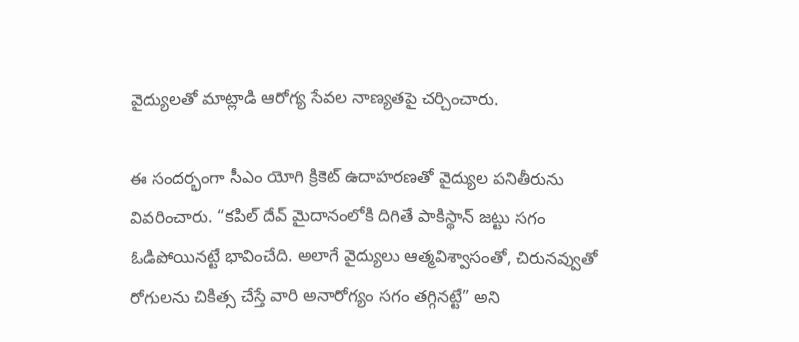వైద్యులతో మాట్లాడి ఆరోగ్య సేవల నాణ్యతపై చర్చించారు.

ఈ సందర్భంగా సీఎం యోగి క్రికెట్ ఉదాహరణతో వైద్యుల పనితీరును వివరించారు. “కపిల్ దేవ్ మైదానంలోకి దిగితే పాకిస్థాన్ జట్టు సగం ఓడిపోయినట్టే భావించేది. అలాగే వైద్యులు ఆత్మవిశ్వాసంతో, చిరునవ్వుతో రోగులను చికిత్స చేస్తే వారి అనారోగ్యం సగం తగ్గినట్టే” అని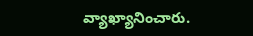వ్యాఖ్యానించారు.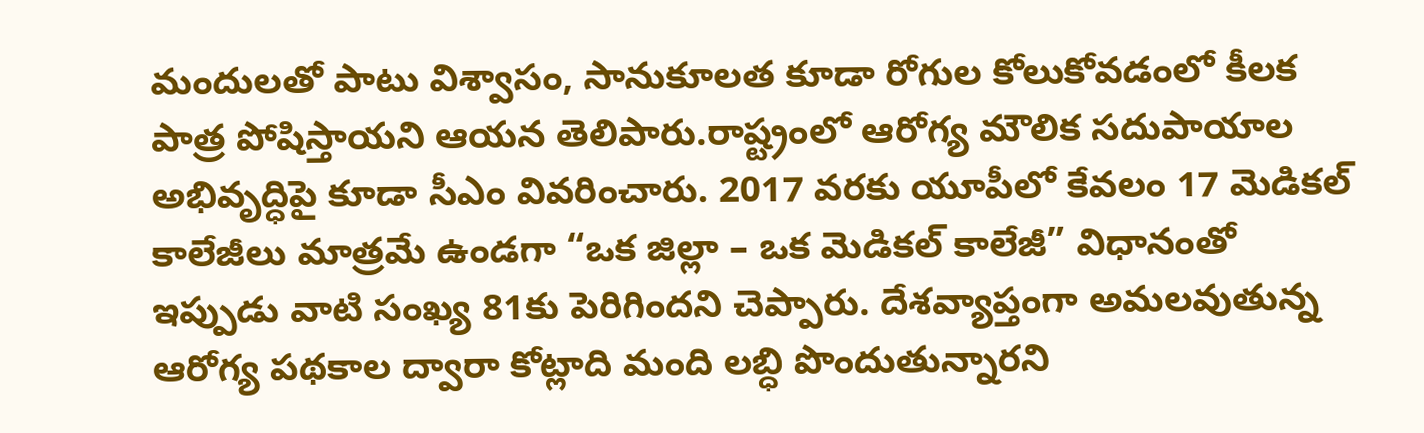మందులతో పాటు విశ్వాసం, సానుకూలత కూడా రోగుల కోలుకోవడంలో కీలక పాత్ర పోషిస్తాయని ఆయన తెలిపారు.రాష్ట్రంలో ఆరోగ్య మౌలిక సదుపాయాల అభివృద్ధిపై కూడా సీఎం వివరించారు. 2017 వరకు యూపీలో కేవలం 17 మెడికల్ కాలేజీలు మాత్రమే ఉండగా “ఒక జిల్లా – ఒక మెడికల్ కాలేజీ” విధానంతో ఇప్పుడు వాటి సంఖ్య 81కు పెరిగిందని చెప్పారు. దేశవ్యాప్తంగా అమలవుతున్న ఆరోగ్య పథకాల ద్వారా కోట్లాది మంది లబ్ధి పొందుతున్నారని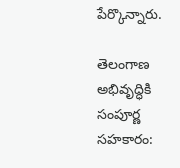పేర్కొన్నారు.

తెలంగాణ అభివృద్ధికి సంపూర్ణ సహకారం: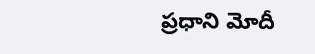ప్రధాని మోదీ